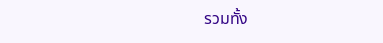รวมทั้ง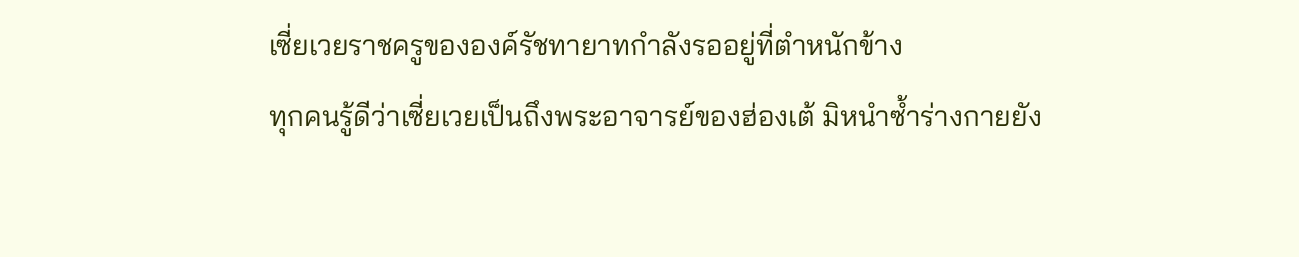เซี่ยเวยราชครูขององค์รัชทายาทกำลังรออยู่ที่ตำหนักข้าง
ทุกคนรู้ดีว่าเซี่ยเวยเป็นถึงพระอาจารย์ของฮ่องเต้ มิหนำซ้ำร่างกายยัง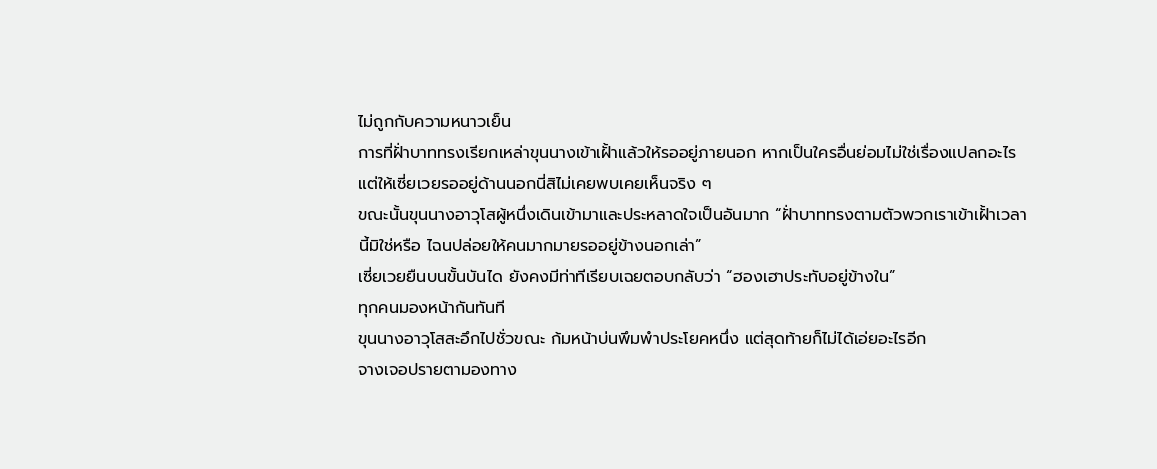ไม่ถูกกับความหนาวเย็น
การที่ฝั่าบาททรงเรียกเหล่าขุนนางเข้าเฝั้าแล้วให้รออยู่ภายนอก หากเป็นใครอื่นย่อมไม่ใช่เรื่องแปลกอะไร แต่ให้เซี่ยเวยรออยู่ด้านนอกนี่สิไม่เคยพบเคยเห็นจริง ๆ
ขณะนั้นขุนนางอาวุโสผู้หนึ่งเดินเข้ามาและประหลาดใจเป็นอันมาก “ฝั่าบาททรงตามตัวพวกเราเข้าเฝั้าเวลานี้มิใช่หรือ ไฉนปล่อยให้คนมากมายรออยู่ข้างนอกเล่า”
เซี่ยเวยยืนบนขั้นบันได ยังคงมีท่าทีเรียบเฉยตอบกลับว่า “ฮองเฮาประทับอยู่ข้างใน”
ทุกคนมองหน้ากันทันที
ขุนนางอาวุโสสะอึกไปชั่วขณะ ก้มหน้าบ่นพึมพำประโยคหนึ่ง แต่สุดท้ายก็ไม่ได้เอ่ยอะไรอีก
จางเจอปรายตามองทาง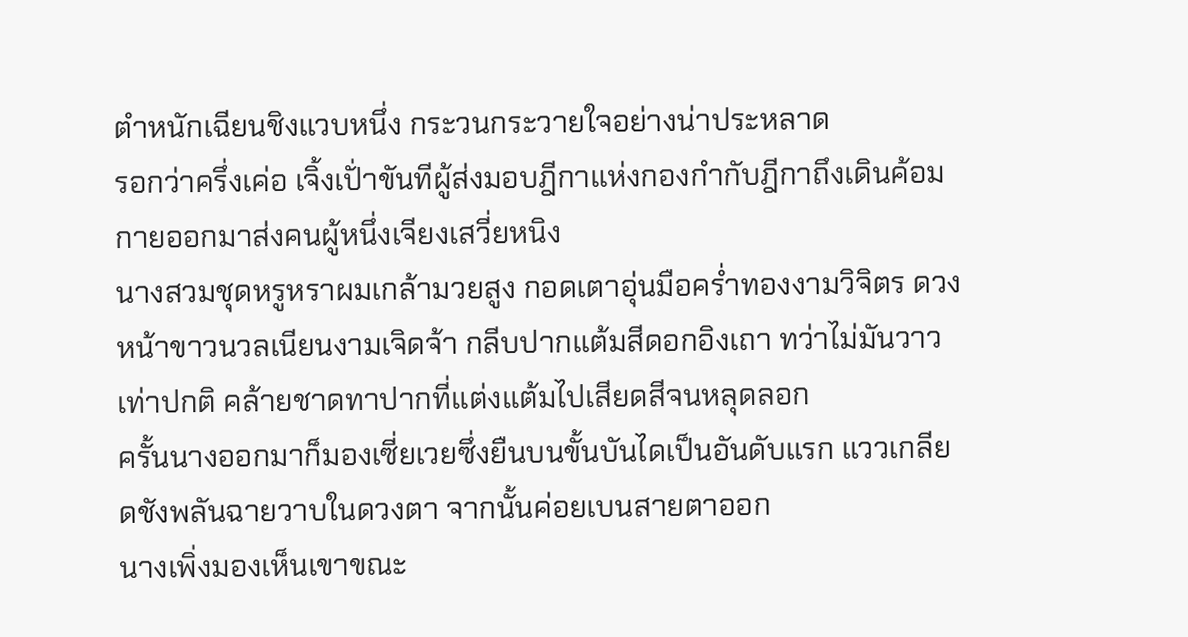ตำหนักเฉียนชิงแวบหนึ่ง กระวนกระวายใจอย่างน่าประหลาด
รอกว่าครึ่งเค่อ เจิ้งเปั่าขันทีผู้ส่งมอบฎีกาแห่งกองกำกับฎีกาถึงเดินค้อมกายออกมาส่งคนผู้หนึ่งเจียงเสวี่ยหนิง
นางสวมชุดหรูหราผมเกล้ามวยสูง กอดเตาอุ่นมือคร่ำทองงามวิจิตร ดวงหน้าขาวนวลเนียนงามเจิดจ้า กลีบปากแต้มสีดอกอิงเถา ทว่าไม่มันวาวเท่าปกติ คล้ายชาดทาปากที่แต่งแต้มไปเสียดสีจนหลุดลอก
ครั้นนางออกมาก็มองเซี่ยเวยซึ่งยืนบนขั้นบันไดเป็นอันดับแรก แววเกลียดชังพลันฉายวาบในดวงตา จากนั้นค่อยเบนสายตาออก
นางเพิ่งมองเห็นเขาขณะ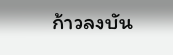ก้าวลงบัน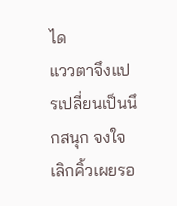ได
แววตาจึงแปรเปลี่ยนเป็นนึกสนุก จงใจเลิกคิ้วเผยรอ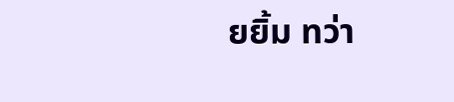ยยิ้ม ทว่า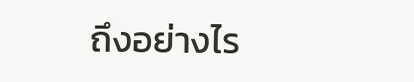ถึงอย่างไร